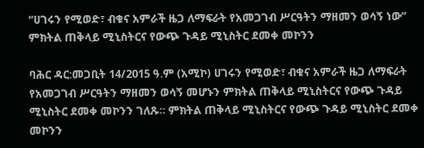“ሀገሩን የሚወድ፣ ብቁና አምራች ዜጋ ለማፍራት የአመጋገብ ሥርዓትን ማዘመን ወሳኝ ነው” ምክትል ጠቅላይ ሚኒስትርና የውጭ ጉዳይ ሚኒስትር ደመቀ መኮንን

ባሕር ዳር:መጋቢት 14/2015 ዓ.ም (አሚኮ) ሀገሩን የሚወድ፣ ብቁና አምራች ዜጋ ለማፍራት የአመጋገብ ሥርዓትን ማዘመን ወሳኝ መሆኑን ምክትል ጠቅላይ ሚኒስትርና የውጭ ጉዳይ ሚኒስትር ደመቀ መኮንን ገለጹ። ምክትል ጠቅላይ ሚኒስትርና የውጭ ጉዳይ ሚኒስትር ደመቀ መኮንን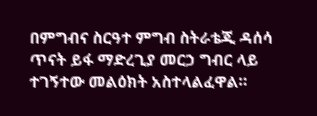በምግብና ስርዓተ ምግብ ስትራቴጂ ዳሰሳ ጥናት ይፋ ማድረጊያ መርኃ ግብር ላይ ተገኝተው መልዕክት አስተላልፈዋል።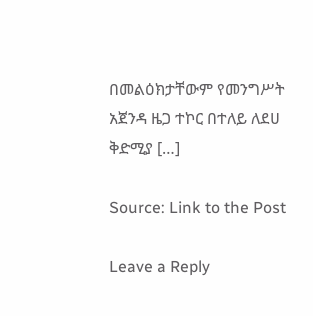በመልዕክታቸውም የመንግሥት አጀንዳ ዜጋ ተኮር በተለይ ለደሀ ቅድሚያ […]

Source: Link to the Post

Leave a Reply